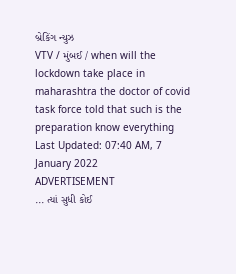બ્રેકિંગ ન્યુઝ
VTV / મુંબઈ / when will the lockdown take place in maharashtra the doctor of covid task force told that such is the preparation know everything
Last Updated: 07:40 AM, 7 January 2022
ADVERTISEMENT
... ત્યાં સુધી કોઈ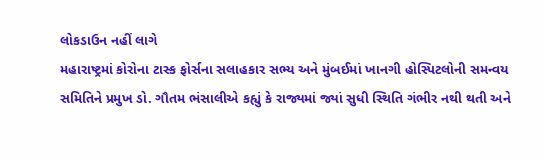લોકડાઉન નહીં લાગે
મહારાષ્ટ્રમાં કોરોના ટાસ્ક ફોર્સના સલાહકાર સભ્ય અને મુંબઈમાં ખાનગી હોસ્પિટલોની સમન્વય સમિતિને પ્રમુખ ડો. ગૌતમ ભંસાલીએ કહ્યું કે રાજ્યમાં જ્યાં સુધી સ્થિતિ ગંભીર નથી થતી અને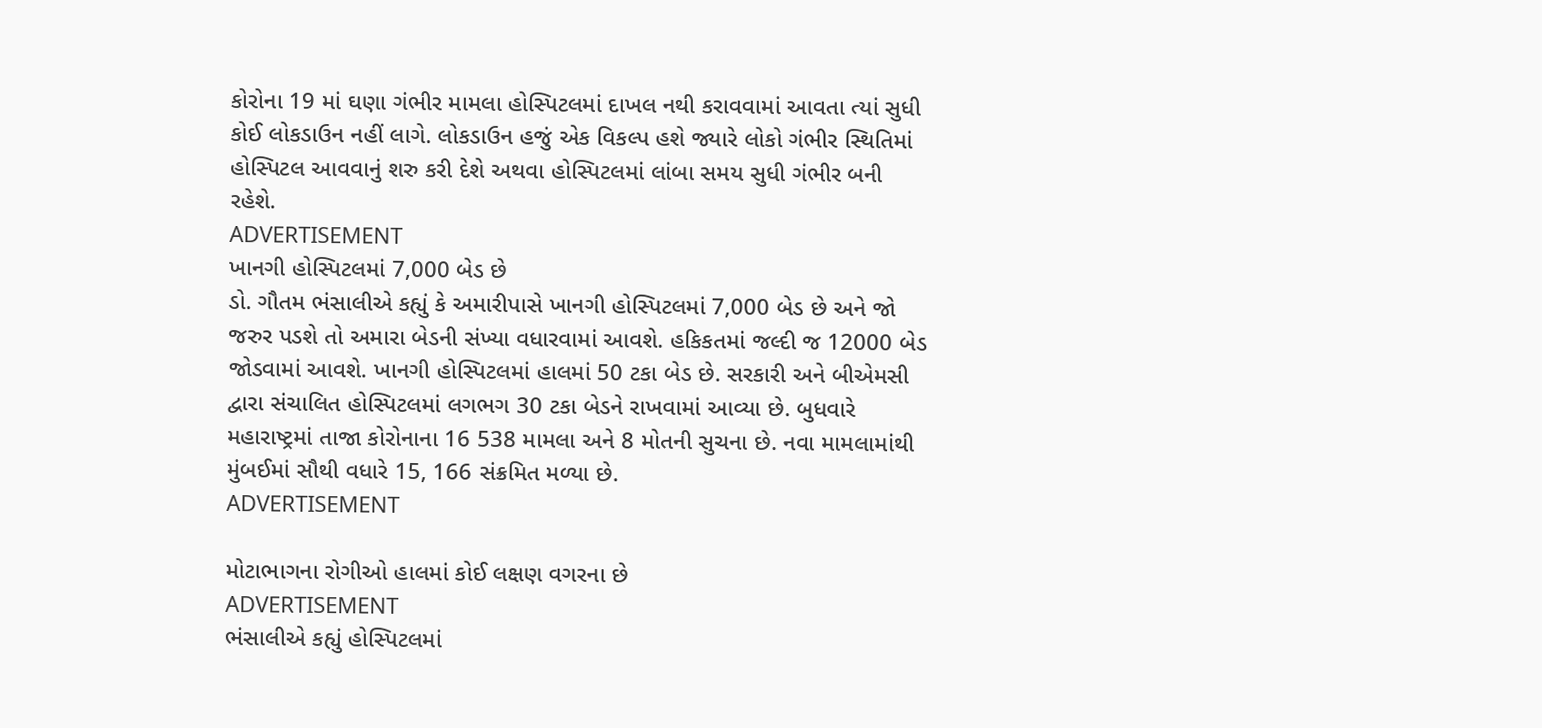કોરોના 19 માં ઘણા ગંભીર મામલા હોસ્પિટલમાં દાખલ નથી કરાવવામાં આવતા ત્યાં સુધી કોઈ લોકડાઉન નહીં લાગે. લોકડાઉન હજું એક વિકલ્પ હશે જ્યારે લોકો ગંભીર સ્થિતિમાં હોસ્પિટલ આવવાનું શરુ કરી દેશે અથવા હોસ્પિટલમાં લાંબા સમય સુધી ગંભીર બની રહેશે.
ADVERTISEMENT
ખાનગી હોસ્પિટલમાં 7,000 બેડ છે
ડો. ગૌતમ ભંસાલીએ કહ્યું કે અમારીપાસે ખાનગી હોસ્પિટલમાં 7,000 બેડ છે અને જો જરુર પડશે તો અમારા બેડની સંખ્યા વધારવામાં આવશે. હકિકતમાં જલ્દી જ 12000 બેડ જોડવામાં આવશે. ખાનગી હોસ્પિટલમાં હાલમાં 50 ટકા બેડ છે. સરકારી અને બીએમસી દ્વારા સંચાલિત હોસ્પિટલમાં લગભગ 30 ટકા બેડને રાખવામાં આવ્યા છે. બુધવારે મહારાષ્ટ્રમાં તાજા કોરોનાના 16 538 મામલા અને 8 મોતની સુચના છે. નવા મામલામાંથી મુંબઈમાં સૌથી વધારે 15, 166 સંક્રમિત મળ્યા છે.
ADVERTISEMENT

મોટાભાગના રોગીઓ હાલમાં કોઈ લક્ષણ વગરના છે
ADVERTISEMENT
ભંસાલીએ કહ્યું હોસ્પિટલમાં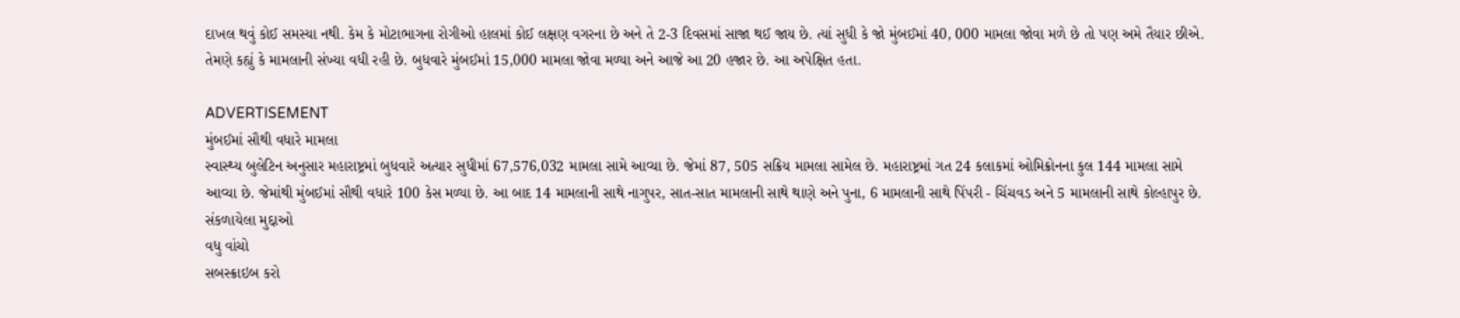દાખલ થવું કોઈ સમસ્યા નથી. કેમ કે મોટાભાગના રોગીઓ હાલમાં કોઈ લક્ષણ વગરના છે અને તે 2-3 દિવસમાં સાજા થઈ જાય છે. ત્યાં સુધી કે જો મુંબઈમાં 40, 000 મામલા જોવા મળે છે તો પણ અમે તૈયાર છીએ. તેમણે કહ્યું કે મામલાની સંખ્યા વધી રહી છે. બુધવારે મુંબઈમાં 15,000 મામલા જોવા મળ્યા અને આજે આ 20 હજાર છે. આ અપેક્ષિત હતા.

ADVERTISEMENT
મુંબઈમાં સૌથી વધારે મામલા
સ્વાસ્થ્ય બુલેટિન અનુસાર મહારાષ્ટ્રમાં બુધવારે અત્યાર સુધીમાં 67,576,032 મામલા સામે આવ્યા છે. જેમાં 87, 505 સક્રિય મામલા સામેલ છે. મહારાષ્ટ્રમાં ગત 24 કલાકમાં ઓમિક્રોનના કુલ 144 મામલા સામે આવ્યા છે. જેમાંથી મુંબઈમાં સૌથી વધારે 100 કેસ મળ્યા છે. આ બાદ 14 મામલાની સાથે નાગુપર, સાત-સાત મામલાની સાથે થાણે અને પુના, 6 મામલાની સાથે પિંપરી - ચિંચવડ અને 5 મામલાની સાથે કોલ્હાપુર છે.
સંકળાયેલા મુદ્દાઓ
વધુ વાંચો
સબસ્ક્રાઇબ કરો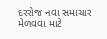દરરોજ નવા સમાચાર મેળવવા માટે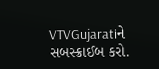VTVGujaratiને સબસ્ક્રાઈબ કરો.